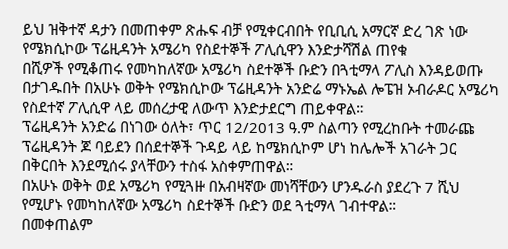ይህ ዝቅተኛ ዳታን በመጠቀም ጽሑፍ ብቻ የሚቀርብበት የቢቢሲ አማርኛ ድረ ገጽ ነው
የሜክሲኮው ፕሬዚዳንት አሜሪካ የስደተኞች ፖሊሲዋን እንድታሻሽል ጠየቁ
በሺዎች የሚቆጠሩ የመካከለኛው አሜሪካ ስደተኞች ቡድን በጓቲማላ ፖሊስ እንዳይወጡ በታገዱበት በአሁኑ ወቅት የሜክሲኮው ፕሬዚዳንት አንድሬ ማኑኤል ሎፔዝ ኦብራዶር አሜሪካ የስደተኛ ፖሊሲዋ ላይ መሰረታዊ ለውጥ እንድታደርግ ጠይቀዋል።
ፕሬዚዳንት አንድሬ በነገው ዕለት፣ ጥር 12/2013 ዓ.ም ስልጣን የሚረከቡት ተመራጩ ፕሬዚዳንት ጆ ባይደን በሰደተኞች ጉዳይ ላይ ከሜክሲኮም ሆነ ከሌሎች አገራት ጋር በቅርበት እንደሚሰሩ ያላቸውን ተስፋ አስቀምጠዋል።
በአሁኑ ወቅት ወደ አሜሪካ የሚጓዙ በአብዛኛው መነሻቸውን ሆንዱራስ ያደረጉ 7 ሺህ የሚሆኑ የመካከለኛው አሜሪካ ስደተኞች ቡድን ወደ ጓቲማላ ገብተዋል።
በመቀጠልም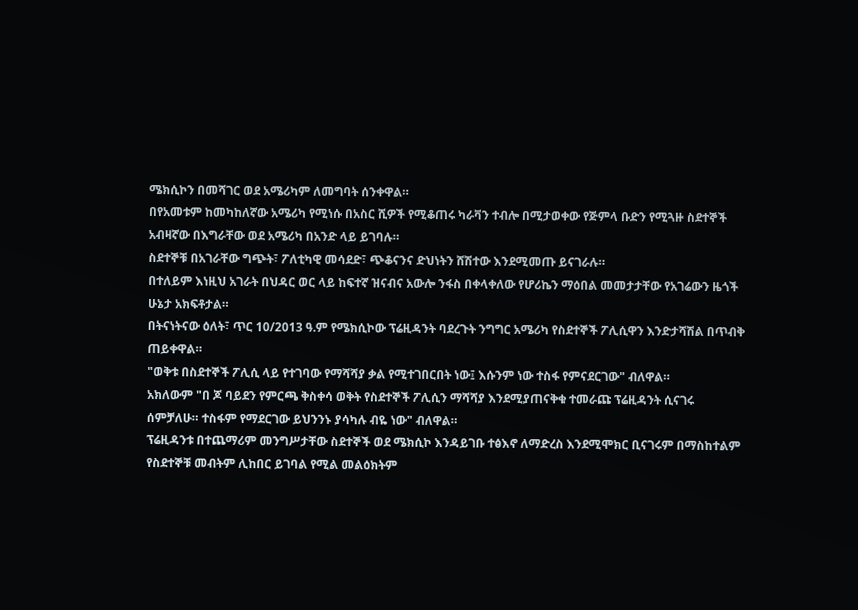ሜክሲኮን በመሻገር ወደ አሜሪካም ለመግባት ሰንቀዋል።
በየአመቱም ከመካከለኛው አሜሪካ የሚነሱ በአስር ሺዎች የሚቆጠሩ ካራቫን ተብሎ በሚታወቀው የጅምላ ቡድን የሚጓዙ ስደተኞች አብዛኛው በእግራቸው ወደ አሜሪካ በአንድ ላይ ይገባሉ።
ስደተኞቹ በአገራቸው ግጭት፣ ፖለቲካዊ መሳደድ፣ ጭቆናንና ድህነትን ሸሽተው እንደሚመጡ ይናገራሉ።
በተለይም እነዚህ አገራት በህዳር ወር ላይ ከፍተኛ ዝናብና አውሎ ንፋስ በቀላቀለው የሆሪኬን ማዕበል መመታታቸው የአገሬውን ዜጎች ሁኔታ አክፍቶታል።
በትናነትናው ዕለት፣ ጥር 10/2013 ዓ.ም የሜክሲኮው ፕሬዚዳንት ባደረጉት ንግግር አሜሪካ የስደተኞች ፖሊሲዋን እንድታሻሽል በጥብቅ ጠይቀዋል።
"ወቅቱ በስደተኞች ፖሊሲ ላይ የተገባው የማሻሻያ ቃል የሚተገበርበት ነው፤ እሱንም ነው ተስፋ የምናደርገው" ብለዋል።
አክለውም "በ ጆ ባይደን የምርጫ ቅስቀሳ ወቅት የስደተኞች ፖሊሲን ማሻሻያ እንደሚያጠናቅቁ ተመራጩ ፕሬዚዳንት ሲናገሩ ሰምቻለሁ። ተስፋም የማደርገው ይህንንኑ ያሳካሉ ብዬ ነው" ብለዋል።
ፕሬዚዳንቱ በተጨማሪም መንግሥታቸው ስደተኞች ወደ ሜክሲኮ እንዳይገቡ ተፅእኖ ለማድረስ እንደሚሞክር ቢናገሩም በማስከተልም የስደተኞቹ መብትም ሊከበር ይገባል የሚል መልዕክትም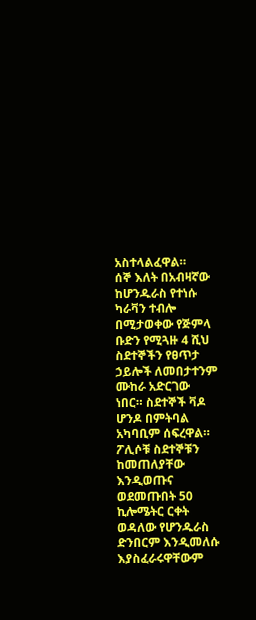አስተላልፈዋል።
ሰኞ እለት በአብዛኛው ከሆንዱራስ የተነሱ ካራቫን ተብሎ በሚታወቀው የጅምላ ቡድን የሚጓዙ 4 ሺህ ስደተኞችን የፀጥታ ኃይሎች ለመበታተንም ሙከራ አድርገው ነበር። ስደተኞች ቫዶ ሆንዶ በምትባል አካባቢም ሰፍረዋል።
ፖሊሶቹ ስደተኞቹን ከመጠለያቸው እንዲወጡና ወደመጡበት 50 ኪሎሜትር ርቀት ወዳለው የሆንዱራስ ድንበርም እንዲመለሱ እያስፈራሩዋቸውም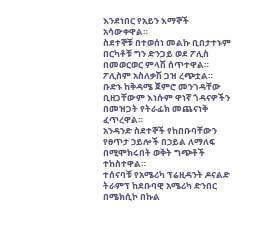እንደነበር የአይን እማኞች አሳውቀዋል።
ስደተኞቹ በተወሰነ መልኩ ቢበታተኑም በርካቶቹ ግን ድንጋይ ወደ ፖሊስ በመወርወር ምላሽ ሰጥተዋል። ፖሊስም አስለቃሽ ጋዝ ረጭቷል።
ቡድኑ ከቅዳሜ ጀምሮ መንገዳቸው ቢዘጋቸውም እነሱም ዋነኛ ጎዳናዎችን በመዝጋት የትራፊክ መጨናነቅ ፈጥረዋል።
አንዳንድ ስደተኞች የከበቡባቸውን የፀጥታ ኃይሎች በኃይል ለማለፍ በሚሞክሩበት ወቅት ግጭቶች ተከስተዋል።
ተሰናባቹ የአሜሪካ ፕሬዚዳንት ዶናልድ ትራምፕ ከደቡባዊ አሜሪካ ድንበር በሜክሲኮ በኩል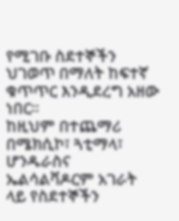የሚገቡ ስደተኞችን ህገወጥ በማለት ከፍተኛ ቁጥጥር እንዲደረግ አዘው ነበር።
ከዚህም በተጨማሪ በሜክሲኮ፣ ጓቲማላ፣ ሆንዱራስና ኤልሳልቫዶርም አገራት ላይ የስደተኞችን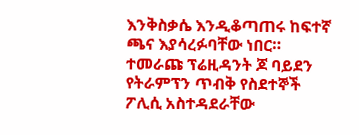እንቅስቃሴ እንዲቆጣጠሩ ከፍተኛ ጫና እያሳረፉባቸው ነበር።
ተመራጩ ፕሬዚዳንት ጆ ባይደን የትራምፕን ጥብቅ የስደተኞች ፖሊሲ አስተዳደራቸው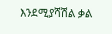እንደሚያሻሽል ቃል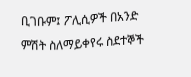ቢገቡም፤ ፖሊሲዎች በአንድ ምሽት ስለማይቀየሩ ስደተኞች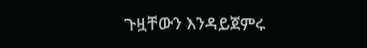ጉዟቸውን እንዳይጀምሩ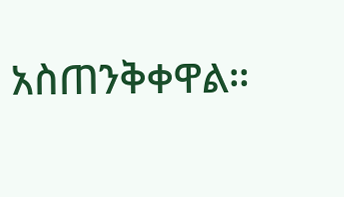አስጠንቅቀዋል።